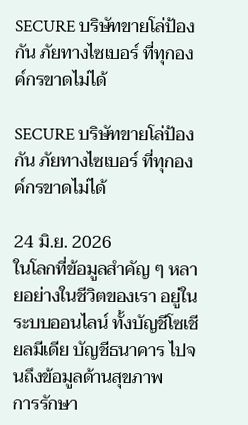SECURE บริษัทขายโล่ป้องกัน ภัยทางไซเบอร์ ที่ทุกองค์กรขาดไม่ได้

SECURE บริษัทขายโล่ป้องกัน ภัยทางไซเบอร์ ที่ทุกองค์กรขาดไม่ได้

24 มิ.ย. 2026
ในโลกที่ข้อมูลสำคัญ ๆ หลายอย่างในชีวิตของเรา อยู่ในระบบออนไลน์ ทั้งบัญชีโซเชียลมีเดีย บัญชีธนาคาร ไปจนถึงข้อมูลด้านสุขภาพ
การรักษา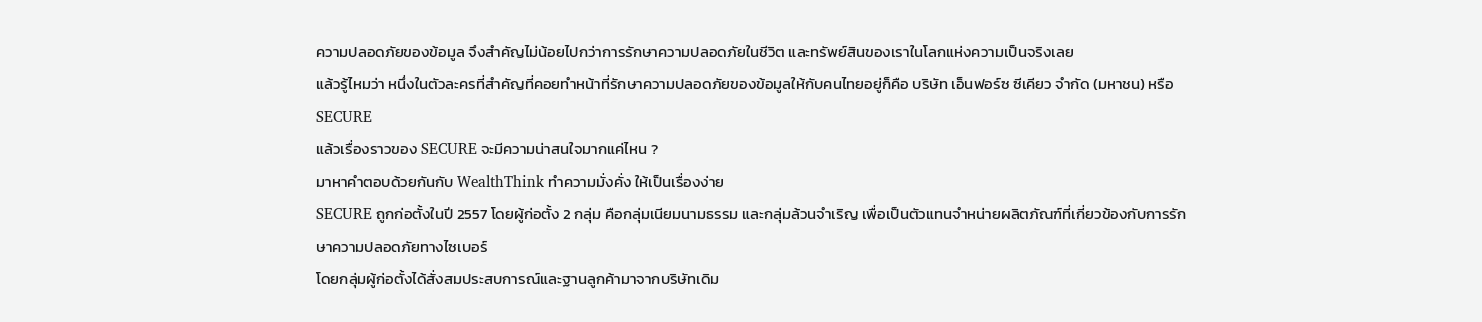ความปลอดภัยของข้อมูล จึงสำคัญไม่น้อยไปกว่าการรักษาความปลอดภัยในชีวิต และทรัพย์สินของเราในโลกแห่งความเป็นจริงเลย
แล้วรู้ไหมว่า หนึ่งในตัวละครที่สำคัญที่คอยทำหน้าที่รักษาความปลอดภัยของข้อมูลให้กับคนไทยอยู่ก็คือ บริษัท เอ็นฟอร์ซ ซีเคียว จำกัด (มหาชน) หรือ SECURE
แล้วเรื่องราวของ SECURE จะมีความน่าสนใจมากแค่ไหน ?
มาหาคำตอบด้วยกันกับ WealthThink ทำความมั่งคั่ง ให้เป็นเรื่องง่าย
SECURE ถูกก่อตั้งในปี 2557 โดยผู้ก่อตั้ง 2 กลุ่ม คือกลุ่มเนียมนามธรรม และกลุ่มล้วนจำเริญ เพื่อเป็นตัวแทนจำหน่ายผลิตภัณฑ์ที่เกี่ยวข้องกับการรักษาความปลอดภัยทางไซเบอร์
โดยกลุ่มผู้ก่อตั้งได้สั่งสมประสบการณ์และฐานลูกค้ามาจากบริษัทเดิม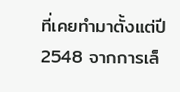ที่เคยทำมาตั้งแต่ปี 2548 จากการเล็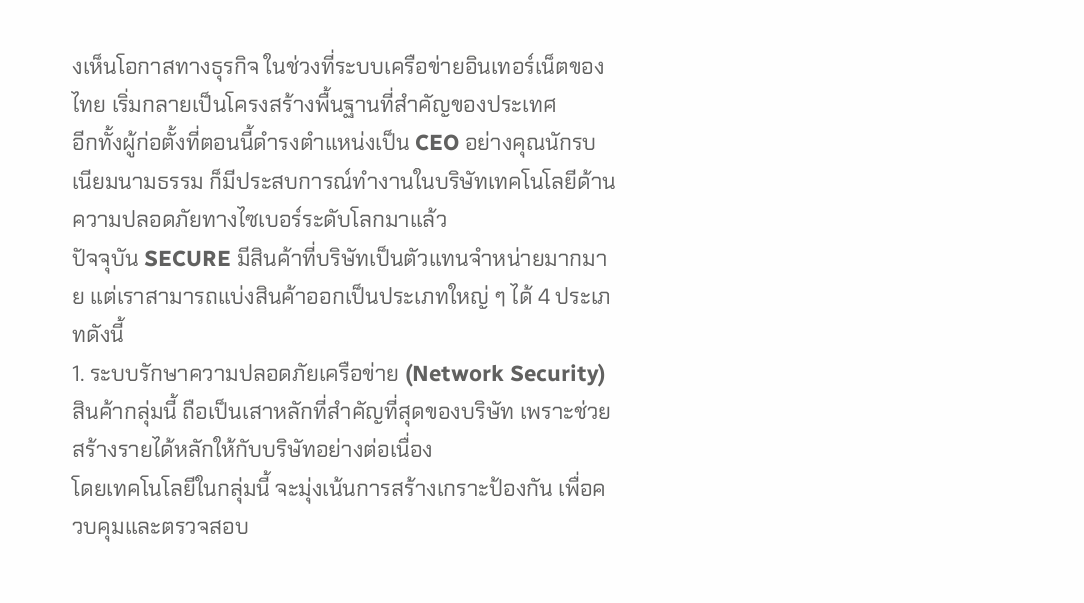งเห็นโอกาสทางธุรกิจ ในช่วงที่ระบบเครือข่ายอินเทอร์เน็ตของไทย เริ่มกลายเป็นโครงสร้างพื้นฐานที่สำคัญของประเทศ
อีกทั้งผู้ก่อตั้งที่ตอนนี้ดำรงตำแหน่งเป็น CEO อย่างคุณนักรบ เนียมนามธรรม ก็มีประสบการณ์ทำงานในบริษัทเทคโนโลยีด้านความปลอดภัยทางไซเบอร์ระดับโลกมาแล้ว
ปัจจุบัน SECURE มีสินค้าที่บริษัทเป็นตัวแทนจำหน่ายมากมาย แต่เราสามารถแบ่งสินค้าออกเป็นประเภทใหญ่ ๆ ได้ 4 ประเภทดังนี้
1. ระบบรักษาความปลอดภัยเครือข่าย (Network Security)
สินค้ากลุ่มนี้ ถือเป็นเสาหลักที่สำคัญที่สุดของบริษัท เพราะช่วยสร้างรายได้หลักให้กับบริษัทอย่างต่อเนื่อง
โดยเทคโนโลยีในกลุ่มนี้ จะมุ่งเน้นการสร้างเกราะป้องกัน เพื่อควบคุมและตรวจสอบ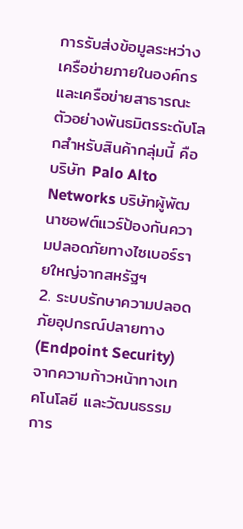การรับส่งข้อมูลระหว่างเครือข่ายภายในองค์กร และเครือข่ายสาธารณะ
ตัวอย่างพันธมิตรระดับโลกสำหรับสินค้ากลุ่มนี้ คือ บริษัท Palo Alto Networks บริษัทผู้พัฒนาซอฟต์แวร์ป้องกันความปลอดภัยทางไซเบอร์รายใหญ่จากสหรัฐฯ
2. ระบบรักษาความปลอดภัยอุปกรณ์ปลายทาง (Endpoint Security)
จากความก้าวหน้าทางเทคโนโลยี และวัฒนธรรมการ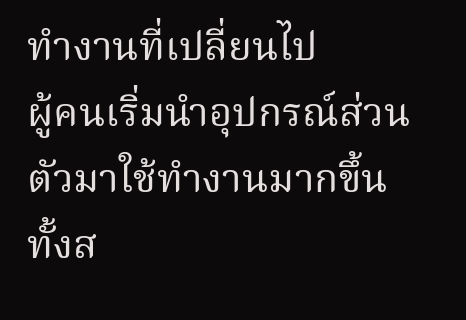ทำงานที่เปลี่ยนไป
ผู้คนเริ่มนำอุปกรณ์ส่วนตัวมาใช้ทำงานมากขึ้น ทั้งส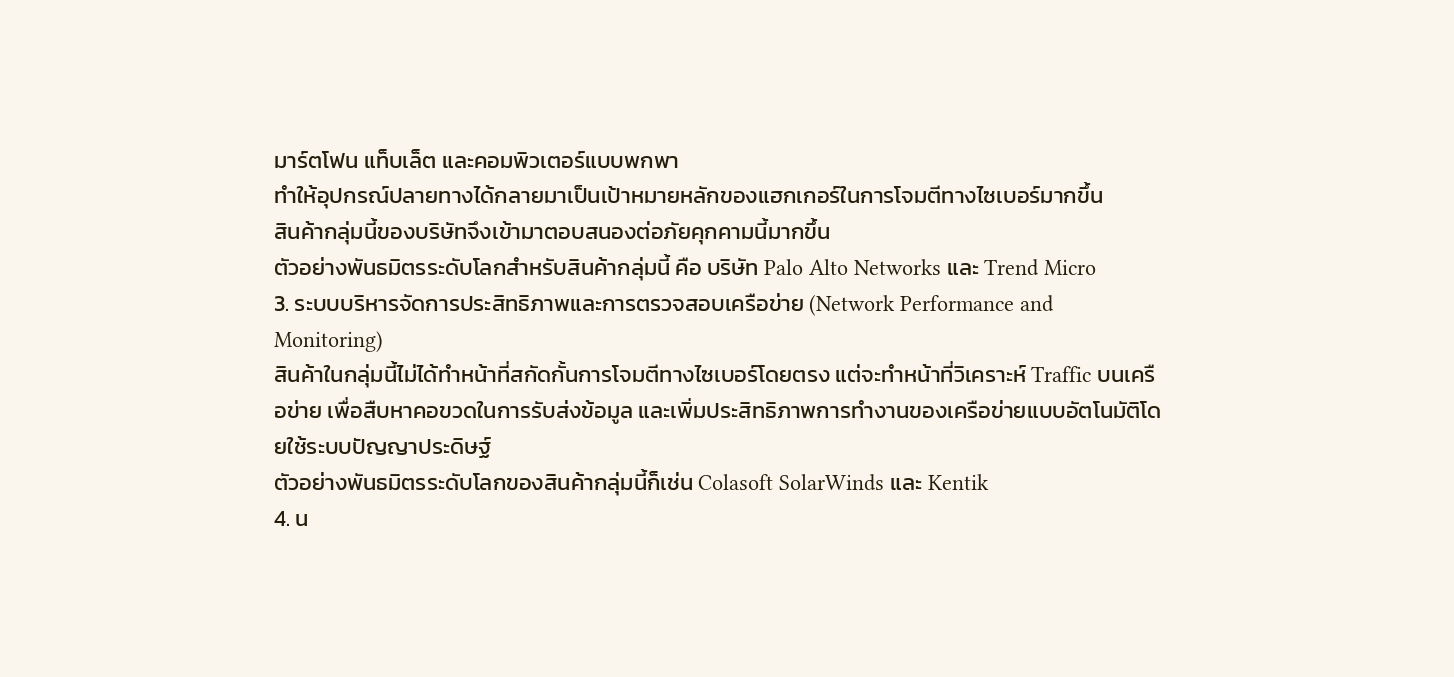มาร์ตโฟน แท็บเล็ต และคอมพิวเตอร์แบบพกพา
ทำให้อุปกรณ์ปลายทางได้กลายมาเป็นเป้าหมายหลักของแฮกเกอร์ในการโจมตีทางไซเบอร์มากขึ้น
สินค้ากลุ่มนี้ของบริษัทจึงเข้ามาตอบสนองต่อภัยคุกคามนี้มากขึ้น
ตัวอย่างพันธมิตรระดับโลกสำหรับสินค้ากลุ่มนี้ คือ บริษัท Palo Alto Networks และ Trend Micro
3. ระบบบริหารจัดการประสิทธิภาพและการตรวจสอบเครือข่าย (Network Performance and Monitoring)
สินค้าในกลุ่มนี้ไม่ได้ทำหน้าที่สกัดกั้นการโจมตีทางไซเบอร์โดยตรง แต่จะทำหน้าที่วิเคราะห์ Traffic บนเครือข่าย เพื่อสืบหาคอขวดในการรับส่งข้อมูล และเพิ่มประสิทธิภาพการทำงานของเครือข่ายแบบอัตโนมัติโดยใช้ระบบปัญญาประดิษฐ์
ตัวอย่างพันธมิตรระดับโลกของสินค้ากลุ่มนี้ก็เช่น Colasoft SolarWinds และ Kentik
4. น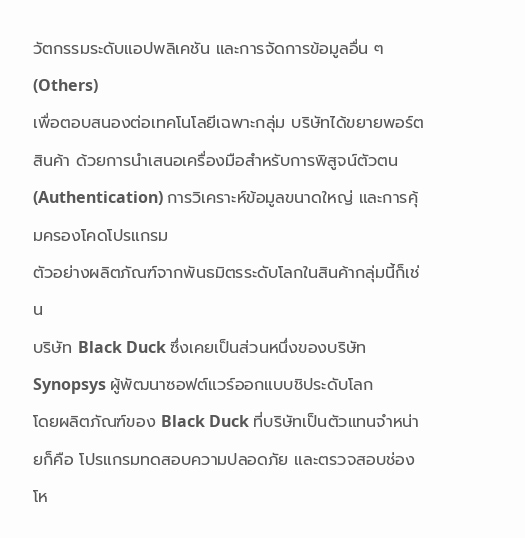วัตกรรมระดับแอปพลิเคชัน และการจัดการข้อมูลอื่น ๆ (Others)
เพื่อตอบสนองต่อเทคโนโลยีเฉพาะกลุ่ม บริษัทได้ขยายพอร์ตสินค้า ด้วยการนำเสนอเครื่องมือสำหรับการพิสูจน์ตัวตน (Authentication) การวิเคราะห์ข้อมูลขนาดใหญ่ และการคุ้มครองโคดโปรแกรม
ตัวอย่างผลิตภัณฑ์จากพันธมิตรระดับโลกในสินค้ากลุ่มนี้ก็เช่น
บริษัท Black Duck ซึ่งเคยเป็นส่วนหนึ่งของบริษัท Synopsys ผู้พัฒนาซอฟต์แวร์ออกแบบชิประดับโลก
โดยผลิตภัณฑ์ของ Black Duck ที่บริษัทเป็นตัวแทนจำหน่ายก็คือ โปรแกรมทดสอบความปลอดภัย และตรวจสอบช่องโห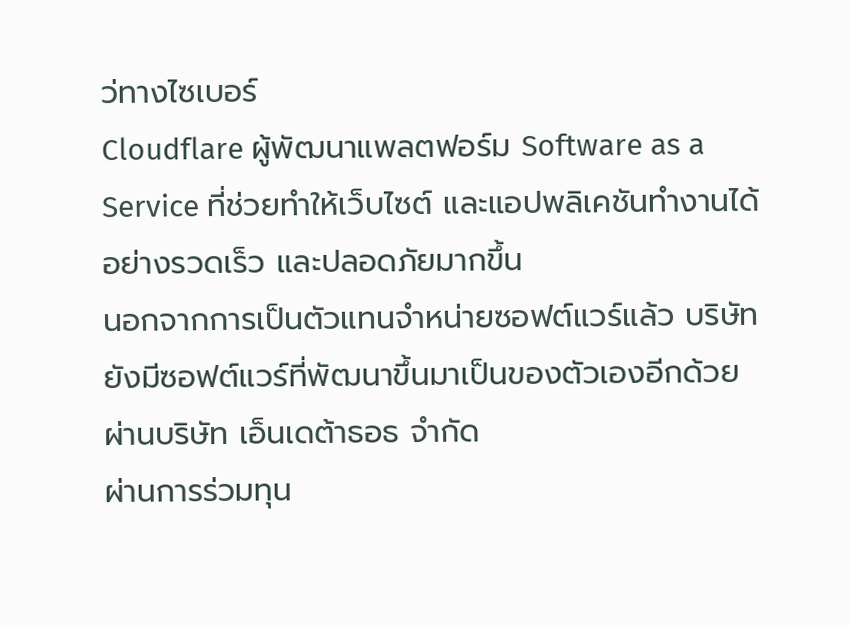ว่ทางไซเบอร์
Cloudflare ผู้พัฒนาแพลตฟอร์ม Software as a Service ที่ช่วยทำให้เว็บไซต์ และแอปพลิเคชันทำงานได้อย่างรวดเร็ว และปลอดภัยมากขึ้น
นอกจากการเป็นตัวแทนจำหน่ายซอฟต์แวร์แล้ว บริษัทยังมีซอฟต์แวร์ที่พัฒนาขึ้นมาเป็นของตัวเองอีกด้วย ผ่านบริษัท เอ็นเดต้าธอธ จำกัด
ผ่านการร่วมทุน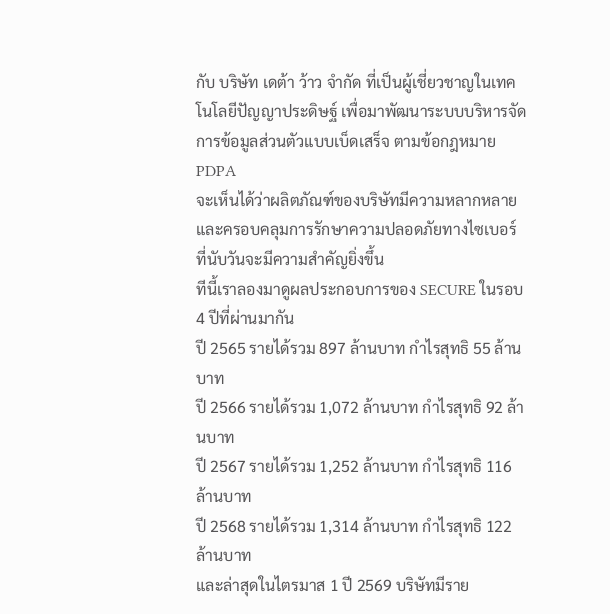กับ บริษัท เดต้า ว้าว จำกัด ที่เป็นผู้เชี่ยวชาญในเทคโนโลยีปัญญาประดิษฐ์ เพื่อมาพัฒนาระบบบริหารจัดการข้อมูลส่วนตัวแบบเบ็ดเสร็จ ตามข้อกฎหมาย PDPA
จะเห็นได้ว่าผลิตภัณฑ์ของบริษัทมีความหลากหลาย และครอบคลุมการรักษาความปลอดภัยทางไซเบอร์ ที่นับวันจะมีความสำคัญยิ่งขึ้น
ทีนี้เราลองมาดูผลประกอบการของ SECURE ในรอบ 4 ปีที่ผ่านมากัน
ปี 2565 รายได้รวม 897 ล้านบาท กำไรสุทธิ 55 ล้านบาท
ปี 2566 รายได้รวม 1,072 ล้านบาท กำไรสุทธิ 92 ล้านบาท
ปี 2567 รายได้รวม 1,252 ล้านบาท กำไรสุทธิ 116 ล้านบาท
ปี 2568 รายได้รวม 1,314 ล้านบาท กำไรสุทธิ 122 ล้านบาท
และล่าสุดในไตรมาส 1 ปี 2569 บริษัทมีราย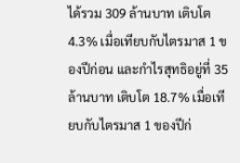ได้รวม 309 ล้านบาท เติบโต 4.3% เมื่อเทียบกับไตรมาส 1 ของปีก่อน และกำไรสุทธิอยู่ที่ 35 ล้านบาท เติบโต 18.7% เมื่อเทียบกับไตรมาส 1 ของปีก่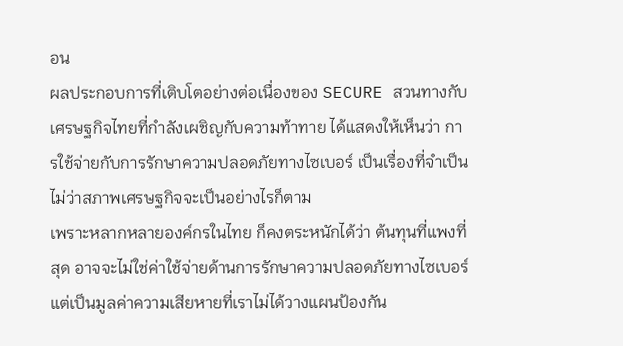อน
ผลประกอบการที่เติบโตอย่างต่อเนื่องของ SECURE สวนทางกับเศรษฐกิจไทยที่กำลังเผชิญกับความท้าทาย ได้แสดงให้เห็นว่า การใช้จ่ายกับการรักษาความปลอดภัยทางไซเบอร์ เป็นเรื่องที่จำเป็น ไม่ว่าสภาพเศรษฐกิจจะเป็นอย่างไรก็ตาม
เพราะหลากหลายองค์กรในไทย ก็คงตระหนักได้ว่า ต้นทุนที่แพงที่สุด อาจจะไม่ใช่ค่าใช้จ่ายด้านการรักษาความปลอดภัยทางไซเบอร์ แต่เป็นมูลค่าความเสียหายที่เราไม่ได้วางแผนป้องกัน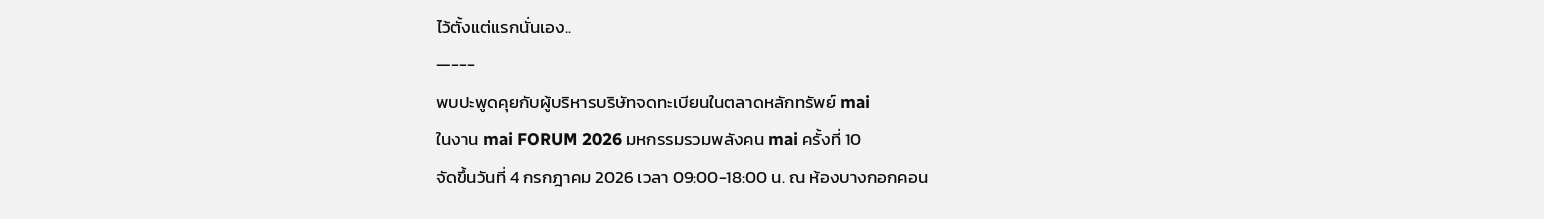ไว้ตั้งแต่แรกนั่นเอง..
—---
พบปะพูดคุยกับผู้บริหารบริษัทจดทะเบียนในตลาดหลักทรัพย์ mai
ในงาน mai FORUM 2026 มหกรรมรวมพลังคน mai ครั้งที่ 10
จัดขึ้นวันที่ 4 กรกฎาคม 2026 เวลา 09:00-18:00 น. ณ ห้องบางกอกคอน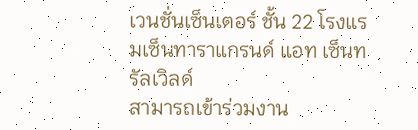เวนชั่นเซ็นเตอร์ ชั้น 22 โรงแรมเซ็นทาราแกรนด์ แอท เซ็นทรัลเวิลด์
สามารถเข้าร่วมงาน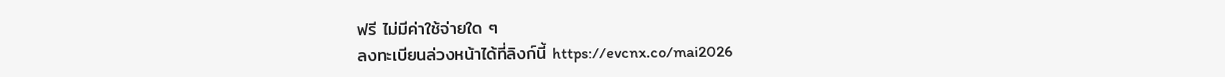ฟรี ไม่มีค่าใช้จ่ายใด ๆ
ลงทะเบียนล่วงหน้าได้ที่ลิงก์นี้ https://evcnx.co/mai2026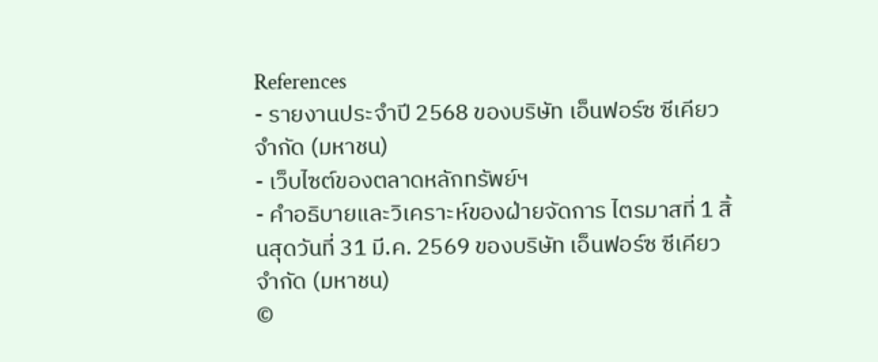References
- รายงานประจำปี 2568 ของบริษัท เอ็นฟอร์ซ ซีเคียว จำกัด (มหาชน)
- เว็บไซต์ของตลาดหลักทรัพย์ฯ
- คำอธิบายและวิเคราะห์ของฝ่ายจัดการ ไตรมาสที่ 1 สิ้นสุดวันที่ 31 มี.ค. 2569 ของบริษัท เอ็นฟอร์ซ ซีเคียว จำกัด (มหาชน)
©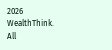2026 WealthThink. All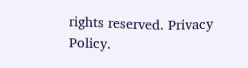rights reserved. Privacy Policy.